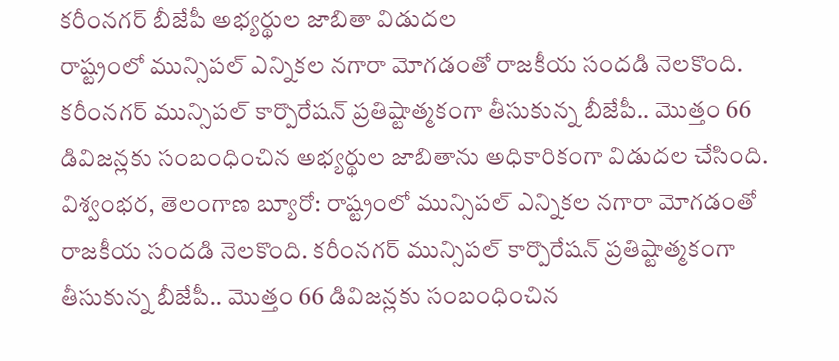కరీంనగర్ బీజేపీ అభ్యర్థుల జాబితా విడుదల
రాష్ట్రంలో మున్సిపల్ ఎన్నికల నగారా మోగడంతో రాజకీయ సందడి నెలకొంది. కరీంనగర్ మున్సిపల్ కార్పొరేషన్ ప్రతిష్టాత్మకంగా తీసుకున్న బీజేపీ.. మొత్తం 66 డివిజన్లకు సంబంధించిన అభ్యర్థుల జాబితాను అధికారికంగా విడుదల చేసింది.
విశ్వంభర, తెలంగాణ బ్యూరో: రాష్ట్రంలో మున్సిపల్ ఎన్నికల నగారా మోగడంతో రాజకీయ సందడి నెలకొంది. కరీంనగర్ మున్సిపల్ కార్పొరేషన్ ప్రతిష్టాత్మకంగా తీసుకున్న బీజేపీ.. మొత్తం 66 డివిజన్లకు సంబంధించిన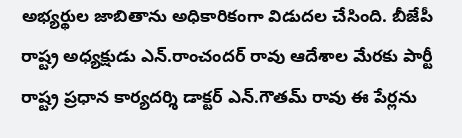అభ్యర్థుల జాబితాను అధికారికంగా విడుదల చేసింది. బీజేపీ రాష్ట్ర అధ్యక్షుడు ఎన్.రాంచందర్ రావు ఆదేశాల మేరకు పార్టీ రాష్ట్ర ప్రధాన కార్యదర్శి డాక్టర్ ఎన్.గౌతమ్ రావు ఈ పేర్లను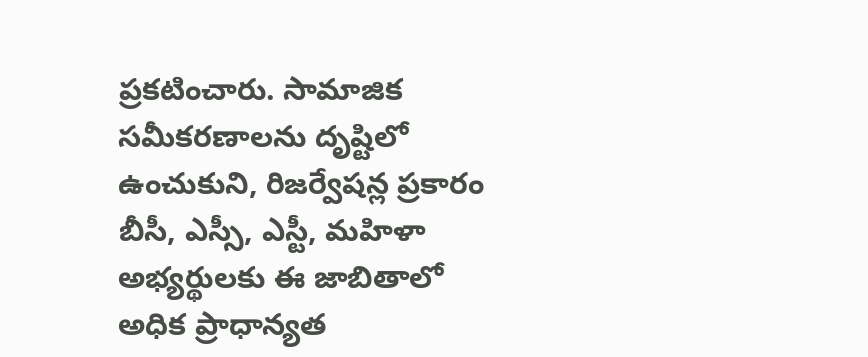ప్రకటించారు. సామాజిక సమీకరణాలను దృష్టిలో ఉంచుకుని, రిజర్వేషన్ల ప్రకారం బీసీ, ఎస్సీ, ఎస్టీ, మహిళా అభ్యర్థులకు ఈ జాబితాలో అధిక ప్రాధాన్యత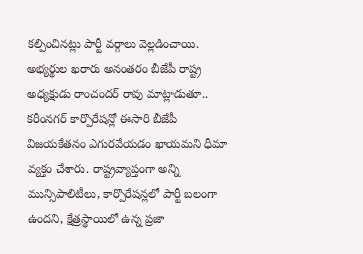కల్పించినట్లు పార్టీ వర్గాలు వెల్లడించాయి.
అభ్యర్థుల ఖరారు అనంతరం బీజేపీ రాష్ట్ర అధ్యక్షుడు రాంచందర్ రావు మాట్లాడుతూ.. కరీంనగర్ కార్పొరేషన్లో ఈసారి బీజేపీ విజయకేతనం ఎగురవేయడం ఖాయమని ధీమా వ్యక్తం చేశారు. రాష్ట్రవ్యాప్తంగా అన్ని మున్సిపాలిటీలు, కార్పొరేషన్లలో పార్టీ బలంగా ఉందని, క్షేత్రస్థాయిలో ఉన్న ప్రజా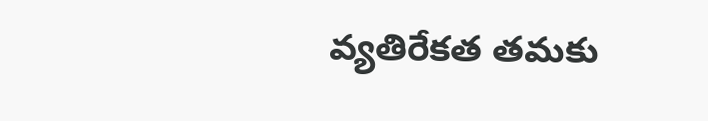వ్యతిరేకత తమకు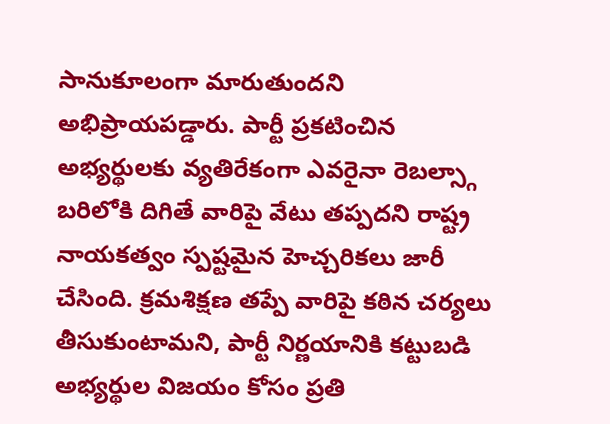సానుకూలంగా మారుతుందని అభిప్రాయపడ్డారు. పార్టీ ప్రకటించిన అభ్యర్థులకు వ్యతిరేకంగా ఎవరైనా రెబల్స్గా బరిలోకి దిగితే వారిపై వేటు తప్పదని రాష్ట్ర నాయకత్వం స్పష్టమైన హెచ్చరికలు జారీ చేసింది. క్రమశిక్షణ తప్పే వారిపై కఠిన చర్యలు తీసుకుంటామని, పార్టీ నిర్ణయానికి కట్టుబడి అభ్యర్థుల విజయం కోసం ప్రతి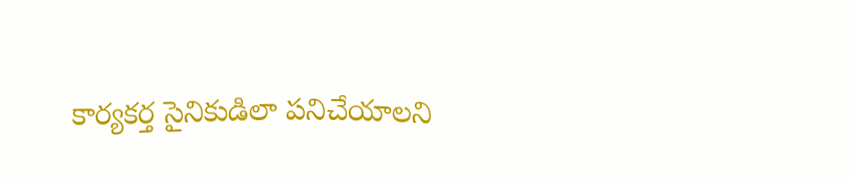కార్యకర్త సైనికుడిలా పనిచేయాలని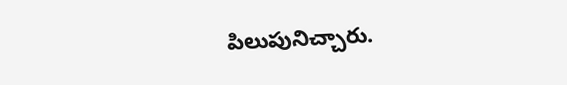పిలుపునిచ్చారు.